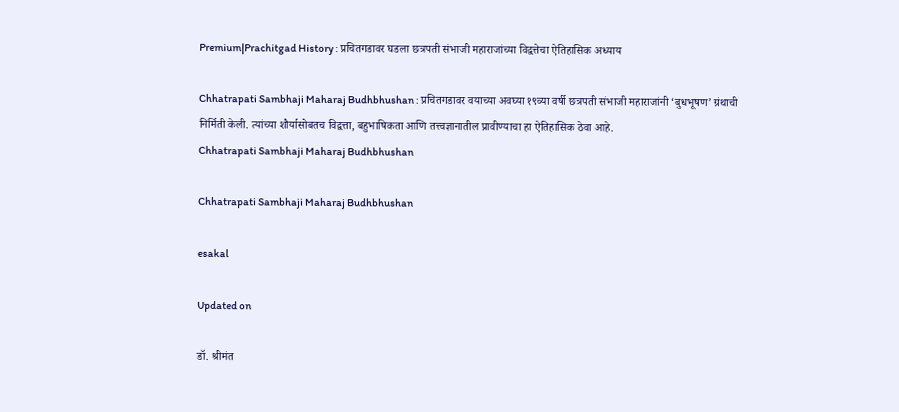Premium|Prachitgad History : प्रचितगडावर घडला छत्रपती संभाजी महाराजांच्या विद्वत्तेचा ऐतिहासिक अध्याय

Chhatrapati Sambhaji Maharaj Budhbhushan : प्रचितगडावर वयाच्या अवघ्या १९व्या वर्षी छत्रपती संभाजी महाराजांनी ‘बुधभूषण’ ग्रंथाची निर्मिती केली. त्यांच्या शौर्यासोबतच विद्वत्ता, बहुभाषिकता आणि तत्त्वज्ञानातील प्रावीण्याचा हा ऐतिहासिक ठेवा आहे.
Chhatrapati Sambhaji Maharaj Budhbhushan

Chhatrapati Sambhaji Maharaj Budhbhushan

esakal

Updated on

डॉ. श्रीमंत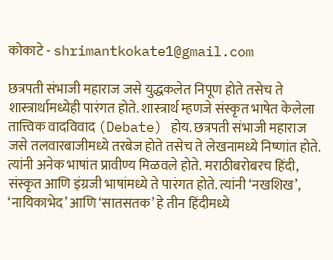कोकाटे - shrimantkokate1@gmail.com

छत्रपती संभाजी महाराज जसे युद्धकलेत निपूण होते तसेच ते शास्त्रार्थामध्येही पारंगत होते. शास्त्रार्थ म्हणजे संस्कृत भाषेत केलेला तात्त्विक वादविवाद (Debate) होय. छत्रपती संभाजी महाराज जसे तलवारबाजीमध्ये तरबेज होते तसेच ते लेखनामध्ये निष्णांत होते. त्यांनी अनेक भाषांत प्रावीण्य मिळवले होते. मराठीबरोबरच हिंदी, संस्कृत आणि इंग्रजी भाषांमध्ये ते पारंगत होते. त्यांनी ‘नखशिख’, ‘नायिकाभेद’ आणि ‘सातसतक’ हे तीन हिंदीमध्ये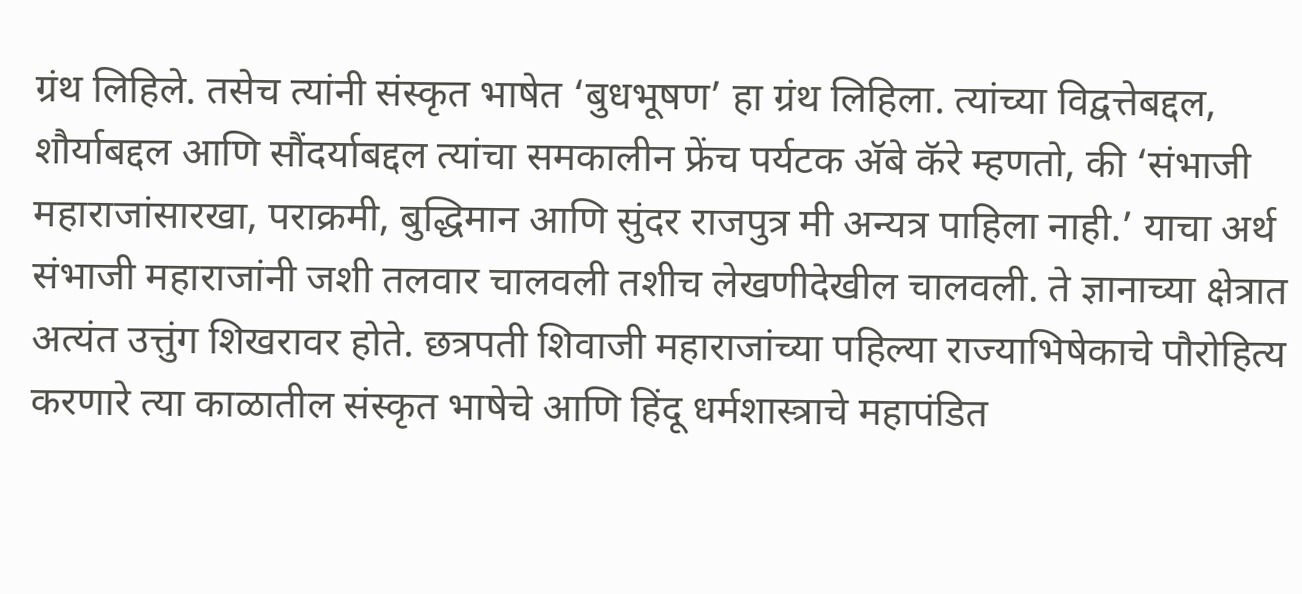ग्रंथ लिहिले. तसेच त्यांनी संस्कृत भाषेत ‘बुधभूषण’ हा ग्रंथ लिहिला. त्यांच्या विद्वत्तेबद्दल, शौर्याबद्दल आणि सौंदर्याबद्दल त्यांचा समकालीन फ्रेंच पर्यटक अ‍ॅबे कॅरे म्हणतो, की ‘संभाजी महाराजांसारखा, पराक्रमी, बुद्धिमान आणि सुंदर राजपुत्र मी अन्यत्र पाहिला नाही.’ याचा अर्थ संभाजी महाराजांनी जशी तलवार चालवली तशीच लेखणीदेखील चालवली. ते ज्ञानाच्या क्षेत्रात अत्यंत उत्तुंग शिखरावर होते. छत्रपती शिवाजी महाराजांच्या पहिल्या राज्याभिषेकाचे पौरोहित्य करणारे त्या काळातील संस्कृत भाषेचे आणि हिंदू धर्मशास्त्राचे महापंडित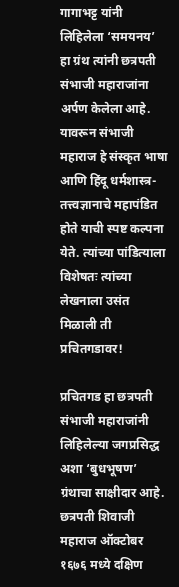गागाभट्ट यांनी लिहिलेला ‘समयनय’ हा ग्रंथ त्यांनी छत्रपती संभाजी महाराजांना अर्पण केलेला आहे. यावरून संभाजी महाराज हे संस्कृत भाषा आणि हिंदू धर्मशास्त्र-तत्त्वज्ञानाचे महापंडित होते याची स्पष्ट कल्पना येते. त्यांच्या पांडित्याला विशेषतः त्यांच्या लेखनाला उसंत मिळाली ती प्रचितगडावर!

प्रचितगड हा छत्रपती संभाजी महाराजांनी लिहिलेल्या जगप्रसिद्ध अशा ‘बुधभूषण’ ग्रंथाचा साक्षीदार आहे. छत्रपती शिवाजी महाराज ऑक्टोबर १६७६ मध्ये दक्षिण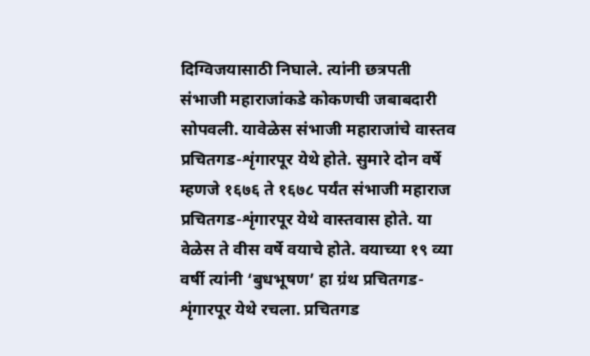दिग्विजयासाठी निघाले. त्यांनी छत्रपती संभाजी महाराजांकडे कोकणची जबाबदारी सोपवली. यावेळेस संभाजी महाराजांचे वास्तव प्रचितगड-शृंगारपूर येथे होते. सुमारे दोन वर्षे म्हणजे १६७६ ते १६७८ पर्यंत संभाजी महाराज प्रचितगड-शृंगारपूर येथे वास्तवास होते. या वेळेस ते वीस वर्षे वयाचे होते. वयाच्या १९ व्या वर्षी त्यांनी ‘बुधभूषण’ हा ग्रंथ प्रचितगड-शृंगारपूर येथे रचला. प्रचितगड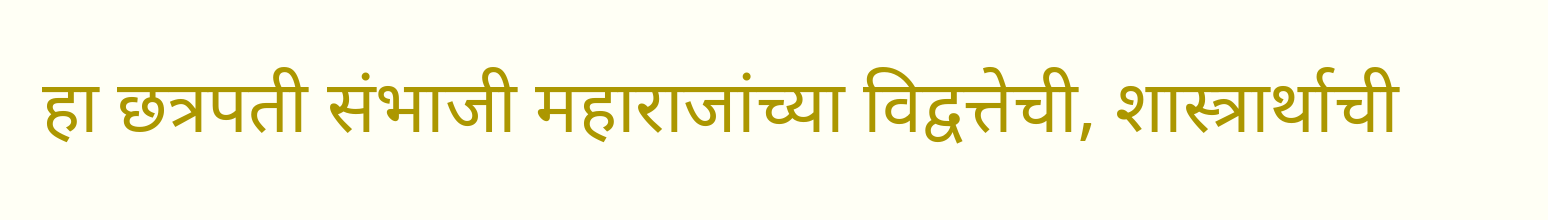हा छत्रपती संभाजी महाराजांच्या विद्वत्तेची, शास्त्रार्थाची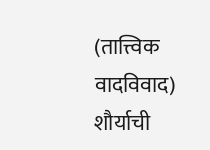(तात्त्विक वादविवाद) शौर्याची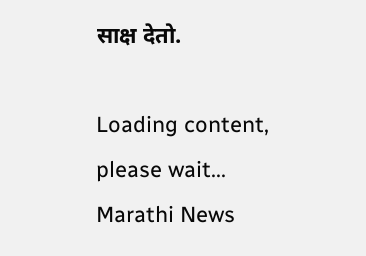साक्ष देतो.

Loading content, please wait...
Marathi News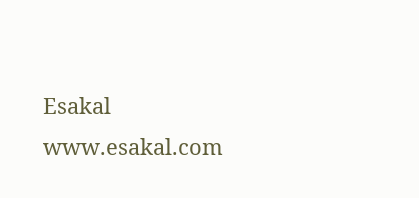Esakal
www.esakal.com